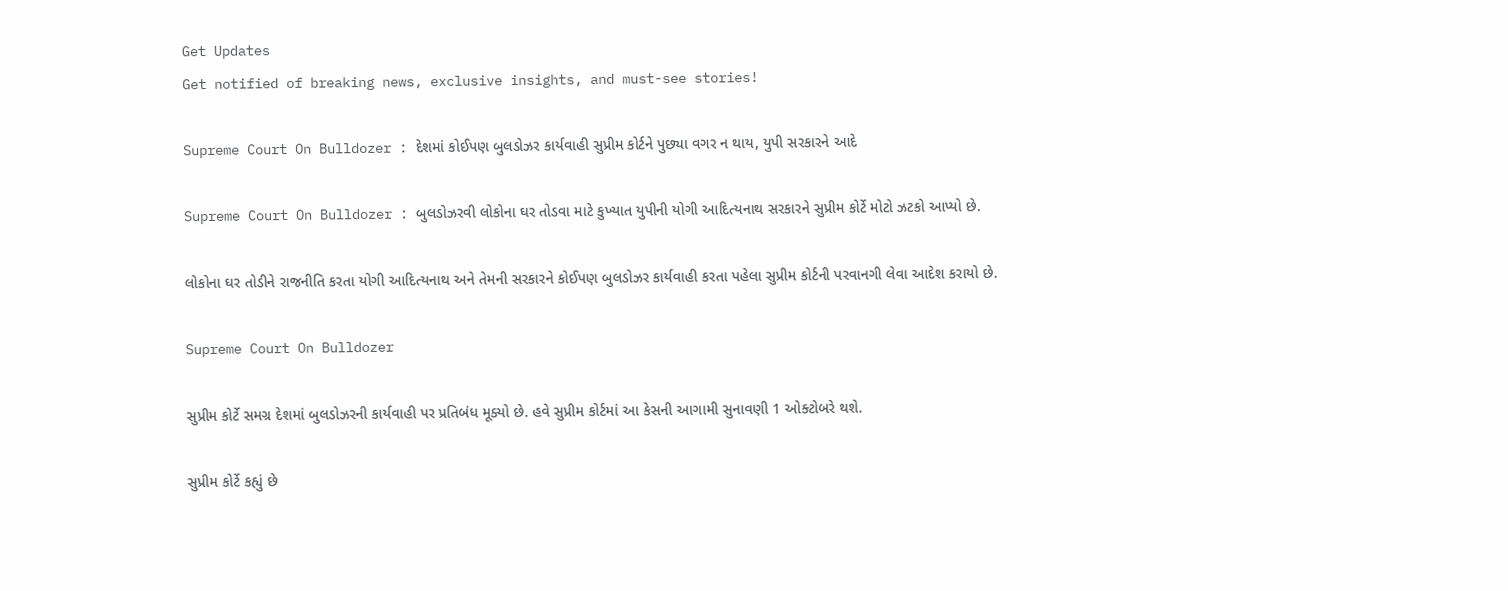Get Updates
Get notified of breaking news, exclusive insights, and must-see stories!

Supreme Court On Bulldozer : દેશમાં કોઈપણ બુલડોઝર કાર્યવાહી સુપ્રીમ કોર્ટને પુછ્યા વગર ન થાય, યુપી સરકારને આદે

Supreme Court On Bulldozer : બુલડોઝરવી લોકોના ઘર તોડવા માટે કુખ્યાત યુપીની યોગી આદિત્યનાથ સરકારને સુપ્રીમ કોર્ટે મોટો ઝટકો આપ્યો છે.

લોકોના ઘર તોડીને રાજનીતિ કરતા યોગી આદિત્યનાથ અને તેમની સરકારને કોઈપણ બુલડોઝર કાર્યવાહી કરતા પહેલા સુપ્રીમ કોર્ટની પરવાનગી લેવા આદેશ કરાયો છે.

Supreme Court On Bulldozer

સુપ્રીમ કોર્ટે સમગ્ર દેશમાં બુલડોઝરની કાર્યવાહી પર પ્રતિબંધ મૂક્યો છે. હવે સુપ્રીમ કોર્ટમાં આ કેસની આગામી સુનાવણી 1 ઓક્ટોબરે થશે.

સુપ્રીમ કોર્ટે કહ્યું છે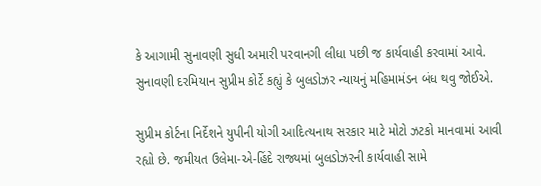કે આગામી સુનાવણી સુધી અમારી પરવાનગી લીધા પછી જ કાર્યવાહી કરવામાં આવે. સુનાવણી દરમિયાન સુપ્રીમ કોર્ટે કહ્યું કે બુલડોઝર ન્યાયનું મહિમામંડન બંધ થવુ જોઈએ.

સુપ્રીમ કોર્ટના નિર્દેશને યુપીની યોગી આદિત્યનાથ સરકાર માટે મોટો ઝટકો માનવામાં આવી રહ્યો છે. જમીયત ઉલેમા-એ-હિંદે રાજ્યમાં બુલડોઝરની કાર્યવાહી સામે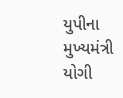યુપીના મુખ્યમંત્રી યોગી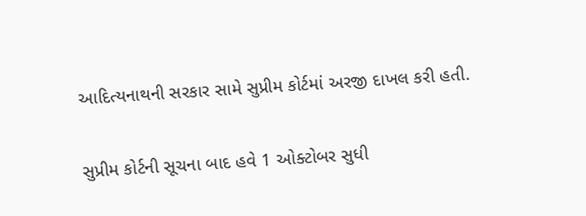આદિત્યનાથની સરકાર સામે સુપ્રીમ કોર્ટમાં અરજી દાખલ કરી હતી.

સુપ્રીમ કોર્ટની સૂચના બાદ હવે 1 ઓક્ટોબર સુધી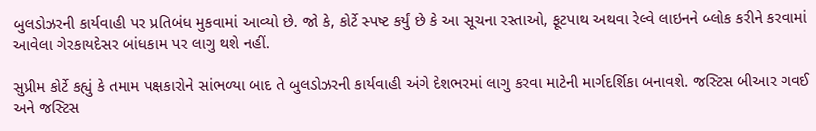બુલડોઝરની કાર્યવાહી પર પ્રતિબંધ મુકવામાં આવ્યો છે. જો કે, કોર્ટે સ્પષ્ટ કર્યું છે કે આ સૂચના રસ્તાઓ, ફૂટપાથ અથવા રેલ્વે લાઇનને બ્લોક કરીને કરવામાં આવેલા ગેરકાયદેસર બાંધકામ પર લાગુ થશે નહીં.

સુપ્રીમ કોર્ટે કહ્યું કે તમામ પક્ષકારોને સાંભળ્યા બાદ તે બુલડોઝરની કાર્યવાહી અંગે દેશભરમાં લાગુ કરવા માટેની માર્ગદર્શિકા બનાવશે. જસ્ટિસ બીઆર ગવઈ અને જસ્ટિસ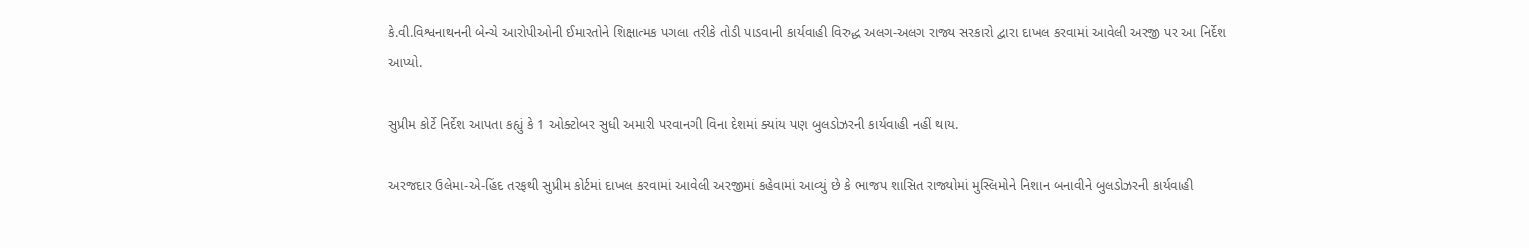કે.વી.વિશ્વનાથનની બેન્ચે આરોપીઓની ઈમારતોને શિક્ષાત્મક પગલા તરીકે તોડી પાડવાની કાર્યવાહી વિરુદ્ધ અલગ-અલગ રાજ્ય સરકારો દ્વારા દાખલ કરવામાં આવેલી અરજી પર આ નિર્દેશ આપ્યો.

સુપ્રીમ કોર્ટે નિર્દેશ આપતા કહ્યું કે 1 ઓક્ટોબર સુધી અમારી પરવાનગી વિના દેશમાં ક્યાંય પણ બુલડોઝરની કાર્યવાહી નહીં થાય.

અરજદાર ઉલેમા-એ-હિંદ તરફથી સુપ્રીમ કોર્ટમાં દાખલ કરવામાં આવેલી અરજીમાં કહેવામાં આવ્યું છે કે ભાજપ શાસિત રાજ્યોમાં મુસ્લિમોને નિશાન બનાવીને બુલડોઝરની કાર્યવાહી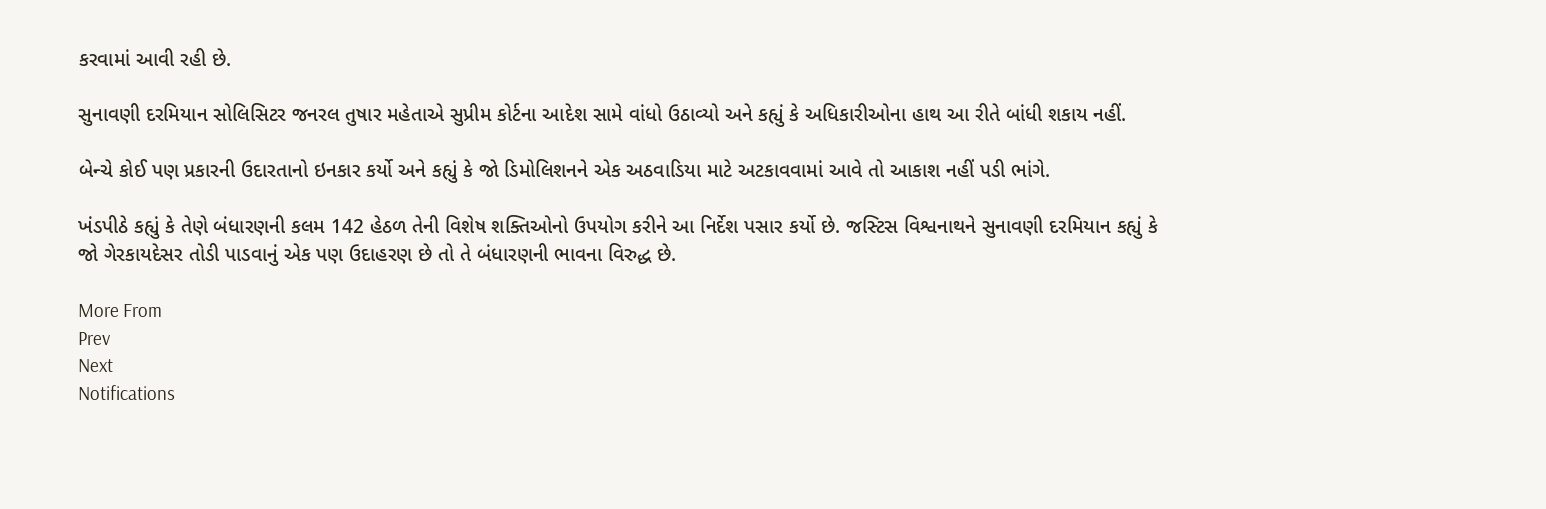કરવામાં આવી રહી છે.

સુનાવણી દરમિયાન સોલિસિટર જનરલ તુષાર મહેતાએ સુપ્રીમ કોર્ટના આદેશ સામે વાંધો ઉઠાવ્યો અને કહ્યું કે અધિકારીઓના હાથ આ રીતે બાંધી શકાય નહીં.

બેન્ચે કોઈ પણ પ્રકારની ઉદારતાનો ઇનકાર કર્યો અને કહ્યું કે જો ડિમોલિશનને એક અઠવાડિયા માટે અટકાવવામાં આવે તો આકાશ નહીં પડી ભાંગે.

ખંડપીઠે કહ્યું કે તેણે બંધારણની કલમ 142 હેઠળ તેની વિશેષ શક્તિઓનો ઉપયોગ કરીને આ નિર્દેશ પસાર કર્યો છે. જસ્ટિસ વિશ્વનાથને સુનાવણી દરમિયાન કહ્યું કે જો ગેરકાયદેસર તોડી પાડવાનું એક પણ ઉદાહરણ છે તો તે બંધારણની ભાવના વિરુદ્ધ છે.

More From
Prev
Next
Notifications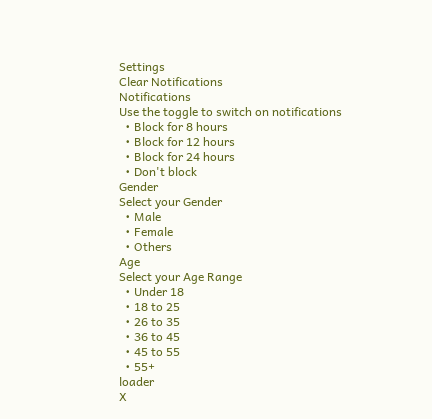Settings
Clear Notifications
Notifications
Use the toggle to switch on notifications
  • Block for 8 hours
  • Block for 12 hours
  • Block for 24 hours
  • Don't block
Gender
Select your Gender
  • Male
  • Female
  • Others
Age
Select your Age Range
  • Under 18
  • 18 to 25
  • 26 to 35
  • 36 to 45
  • 45 to 55
  • 55+
loader
X